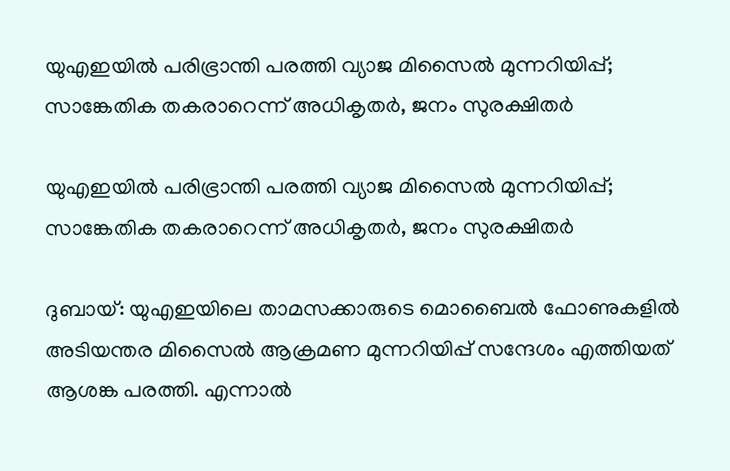യുഎഇയില്‍ പരിഭ്രാന്തി പരത്തി വ്യാജ മിസൈല്‍ മുന്നറിയിപ്പ്; സാങ്കേതിക തകരാറെന്ന് അധികൃതര്‍, ജനം സുരക്ഷിതര്‍

യുഎഇയില്‍ പരിഭ്രാന്തി പരത്തി വ്യാജ മിസൈല്‍ മുന്നറിയിപ്പ്; സാങ്കേതിക തകരാറെന്ന് അധികൃതര്‍, ജനം സുരക്ഷിതര്‍

ദുബായ്: യുഎഇയിലെ താമസക്കാരുടെ മൊബൈല്‍ ഫോണുകളില്‍ അടിയന്തര മിസൈല്‍ ആക്രമണ മുന്നറിയിപ്പ് സന്ദേശം എത്തിയത് ആശങ്ക പരത്തി. എന്നാല്‍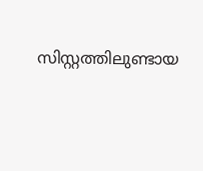സിസ്റ്റത്തിലുണ്ടായ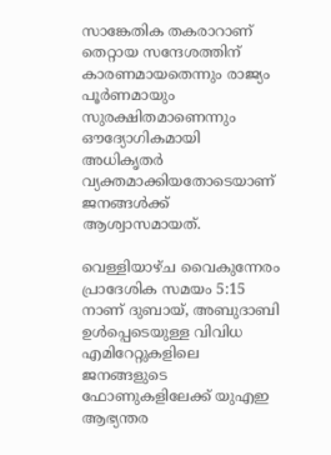സാങ്കേതിക തകരാറാണ് തെറ്റായ സന്ദേശത്തിന് കാരണമായതെന്നും രാജ്യം പൂര്‍ണമായും സുരക്ഷിതമാണെന്നും ഔദ്യോഗികമായി അധികൃതര്‍ വ്യക്തമാക്കിയതോടെയാണ് ജനങ്ങള്‍ക്ക് ആശ്വാസമായത്.

വെള്ളിയാഴ്ച വൈകുന്നേരം പ്രാദേശിക സമയം 5:15 നാണ് ദുബായ്, അബുദാബി ഉള്‍പ്പെടെയുള്ള വിവിധ എമിറേറ്റുകളിലെ ജനങ്ങളുടെ ഫോണുകളിലേക്ക് യുഎഇ ആഭ്യന്തര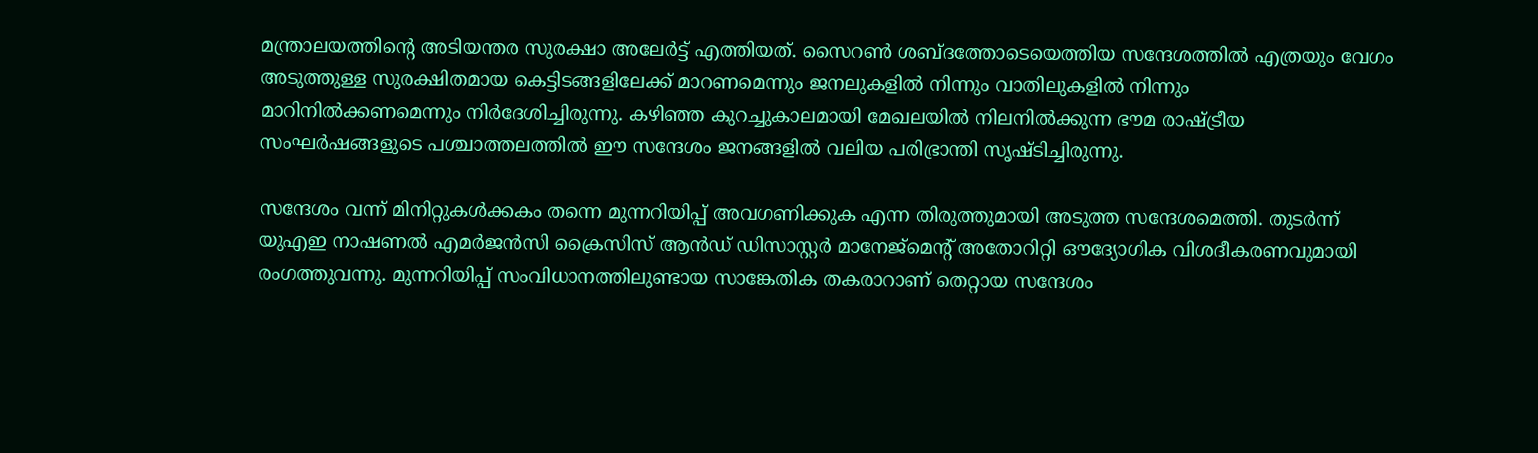മന്ത്രാലയത്തിന്റെ അടിയന്തര സുരക്ഷാ അലേര്‍ട്ട് എത്തിയത്. സൈറണ്‍ ശബ്ദത്തോടെയെത്തിയ സന്ദേശത്തില്‍ എത്രയും വേഗം അടുത്തുള്ള സുരക്ഷിതമായ കെട്ടിടങ്ങളിലേക്ക് മാറണമെന്നും ജനലുകളില്‍ നിന്നും വാതിലുകളില്‍ നിന്നും മാറിനില്‍ക്കണമെന്നും നിര്‍ദേശിച്ചിരുന്നു. കഴിഞ്ഞ കുറച്ചുകാലമായി മേഖലയില്‍ നിലനില്‍ക്കുന്ന ഭൗമ രാഷ്ട്രീയ സംഘര്‍ഷങ്ങളുടെ പശ്ചാത്തലത്തില്‍ ഈ സന്ദേശം ജനങ്ങളില്‍ വലിയ പരിഭ്രാന്തി സൃഷ്ടിച്ചിരുന്നു.

സന്ദേശം വന്ന് മിനിറ്റുകള്‍ക്കകം തന്നെ മുന്നറിയിപ്പ് അവഗണിക്കുക എന്ന തിരുത്തുമായി അടുത്ത സന്ദേശമെത്തി. തുടര്‍ന്ന് യുഎഇ നാഷണല്‍ എമര്‍ജന്‍സി ക്രൈസിസ് ആന്‍ഡ് ഡിസാസ്റ്റര്‍ മാനേജ്മെന്റ് അതോറിറ്റി ഔദ്യോഗിക വിശദീകരണവുമായി രംഗത്തുവന്നു. മുന്നറിയിപ്പ് സംവിധാനത്തിലുണ്ടായ സാങ്കേതിക തകരാറാണ് തെറ്റായ സന്ദേശം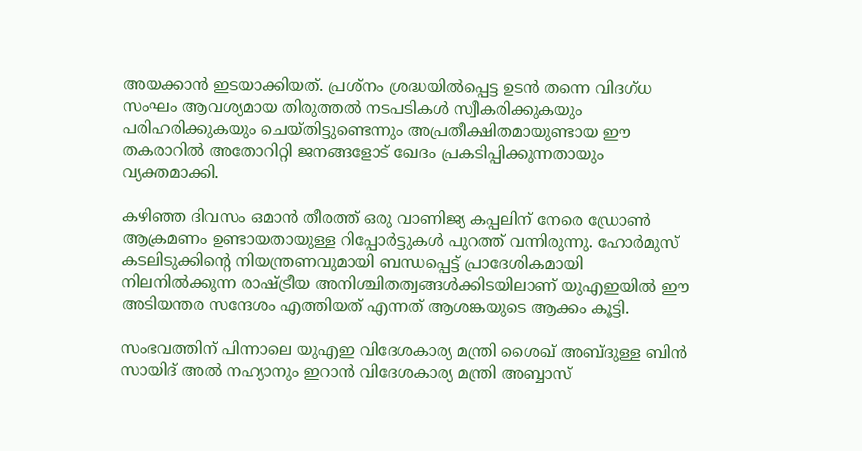അയക്കാന്‍ ഇടയാക്കിയത്. പ്രശ്‌നം ശ്രദ്ധയില്‍പ്പെട്ട ഉടന്‍ തന്നെ വിദഗ്ധ സംഘം ആവശ്യമായ തിരുത്തല്‍ നടപടികള്‍ സ്വീകരിക്കുകയും പരിഹരിക്കുകയും ചെയ്തിട്ടുണ്ടെന്നും അപ്രതീക്ഷിതമായുണ്ടായ ഈ തകരാറില്‍ അതോറിറ്റി ജനങ്ങളോട് ഖേദം പ്രകടിപ്പിക്കുന്നതായും വ്യക്തമാക്കി.

കഴിഞ്ഞ ദിവസം ഒമാന്‍ തീരത്ത് ഒരു വാണിജ്യ കപ്പലിന് നേരെ ഡ്രോണ്‍ ആക്രമണം ഉണ്ടായതായുള്ള റിപ്പോര്‍ട്ടുകള്‍ പുറത്ത് വന്നിരുന്നു. ഹോര്‍മുസ് കടലിടുക്കിന്റെ നിയന്ത്രണവുമായി ബന്ധപ്പെട്ട് പ്രാദേശികമായി നിലനില്‍ക്കുന്ന രാഷ്ട്രീയ അനിശ്ചിതത്വങ്ങള്‍ക്കിടയിലാണ് യുഎഇയില്‍ ഈ അടിയന്തര സന്ദേശം എത്തിയത് എന്നത് ആശങ്കയുടെ ആക്കം കൂട്ടി.

സംഭവത്തിന് പിന്നാലെ യുഎഇ വിദേശകാര്യ മന്ത്രി ശൈഖ് അബ്ദുള്ള ബിന്‍ സായിദ് അല്‍ നഹ്യാനും ഇറാന്‍ വിദേശകാര്യ മന്ത്രി അബ്ബാസ്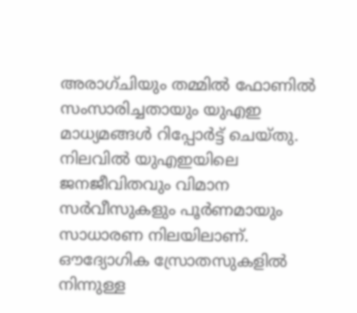അരാഗ്ചിയും തമ്മില്‍ ഫോണില്‍ സംസാരിച്ചതായും യുഎഇ മാധ്യമങ്ങള്‍ റിപ്പോര്‍ട്ട് ചെയ്തു. നിലവില്‍ യുഎഇയിലെ ജനജീവിതവും വിമാന സര്‍വീസുകളും പൂര്‍ണമായും സാധാരണ നിലയിലാണ്. ഔദ്യോഗിക സ്രോതസുകളില്‍ നിന്നുള്ള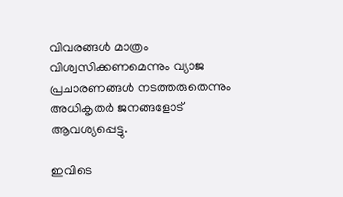വിവരങ്ങള്‍ മാത്രം വിശ്വസിക്കണമെന്നും വ്യാജ പ്രചാരണങ്ങള്‍ നടത്തരുതെന്നും അധികൃതര്‍ ജനങ്ങളോട് ആവശ്യപ്പെട്ടു.

ഇവിടെ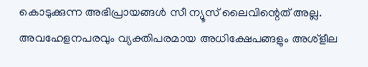കൊടുക്കുന്ന അഭിപ്രായങ്ങള്‍ സീ ന്യൂസ് ലൈവിന്റെത് അല്ല. അവഹേളനപരവും വ്യക്തിപരമായ അധിക്ഷേപങ്ങളും അശ്‌ളീല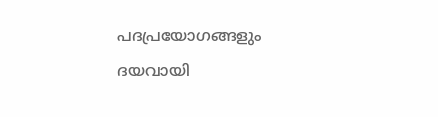പദപ്രയോഗങ്ങളും ദയവായി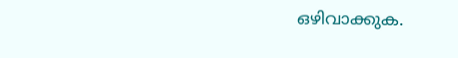ഒഴിവാക്കുക.